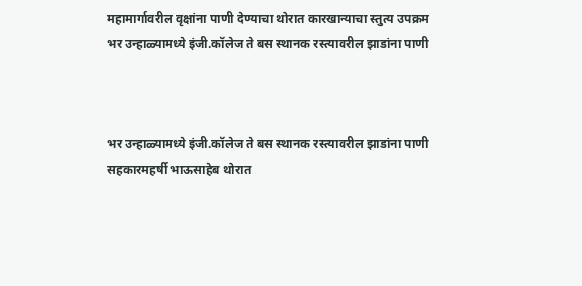महामार्गावरील वृक्षांना पाणी देण्याचा थोरात कारखान्याचा स्तुत्य उपक्रम
भर उन्हाळ्यामध्ये इंजी.कॉलेज ते बस स्थानक रस्त्यावरील झाडांना पाणी



भर उन्हाळ्यामध्ये इंजी.कॉलेज ते बस स्थानक रस्त्यावरील झाडांना पाणी
सहकारमहर्षी भाऊसाहेब थोरात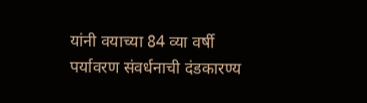यांनी वयाच्या 84 व्या वर्षी पर्यावरण संवर्धनाची दंडकारण्य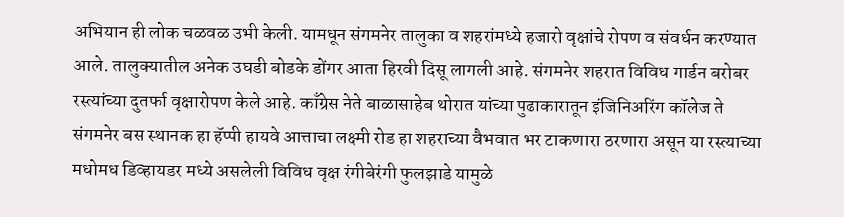अभियान ही लोक चळवळ उभी केली. यामधून संगमनेर तालुका व शहरांमध्ये हजारो वृक्षांचे रोपण व संवर्धन करण्यात आले. तालुक्यातील अनेक उघडी बोडके डोंगर आता हिरवी दिसू लागली आहे. संगमनेर शहरात विविध गार्डन बरोबर रस्त्यांच्या दुतर्फा वृक्षारोपण केले आहे. काँग्रेस नेते बाळासाहेब थोरात यांच्या पुढाकारातून इंजिनिअरिंग कॉलेज ते संगमनेर बस स्थानक हा हॅप्पी हायवे आत्ताचा लक्ष्मी रोड हा शहराच्या वैभवात भर टाकणारा ठरणारा असून या रस्त्याच्या मधोमध डिव्हायडर मध्ये असलेली विविध वृक्ष रंगीबेरंगी फुलझाडे यामुळे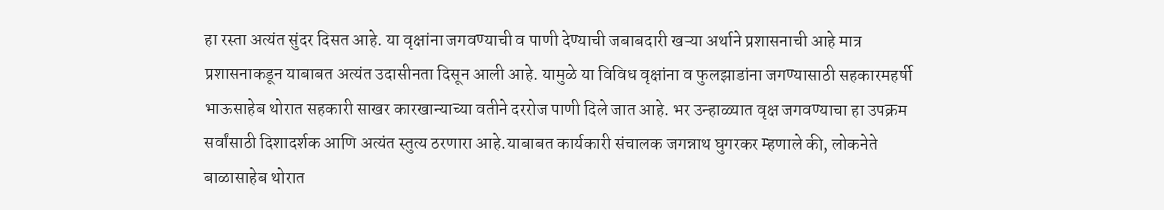हा रस्ता अत्यंत सुंदर दिसत आहे. या वृक्षांना जगवण्याची व पाणी देण्याची जबाबदारी खऱ्या अर्थाने प्रशासनाची आहे मात्र प्रशासनाकडून याबाबत अत्यंत उदासीनता दिसून आली आहे. यामुळे या विविध वृक्षांना व फुलझाडांना जगण्यासाठी सहकारमहर्षी भाऊसाहेब थोरात सहकारी साखर कारखान्याच्या वतीने दररोज पाणी दिले जात आहे. भर उन्हाळ्यात वृक्ष जगवण्याचा हा उपक्रम सर्वांसाठी दिशादर्शक आणि अत्यंत स्तुत्य ठरणारा आहे.याबाबत कार्यकारी संचालक जगन्नाथ घुगरकर म्हणाले की, लोकनेते बाळासाहेब थोरात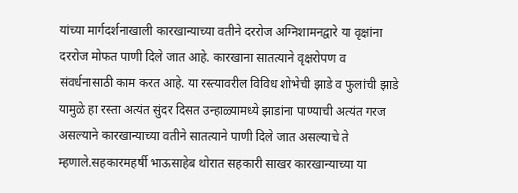यांच्या मार्गदर्शनाखाली कारखान्याच्या वतीने दररोज अग्निशामनद्वारे या वृक्षांना दररोज मोफत पाणी दिले जात आहे. कारखाना सातत्याने वृक्षरोपण व संवर्धनासाठी काम करत आहे. या रस्त्यावरील विविध शोभेची झाडे व फुलांची झाडे यामुळे हा रस्ता अत्यंत सुंदर दिसत उन्हाळ्यामध्ये झाडांना पाण्याची अत्यंत गरज असल्याने कारखान्याच्या वतीने सातत्याने पाणी दिले जात असल्याचे ते म्हणाले.सहकारमहर्षी भाऊसाहेब थोरात सहकारी साखर कारखान्याच्या या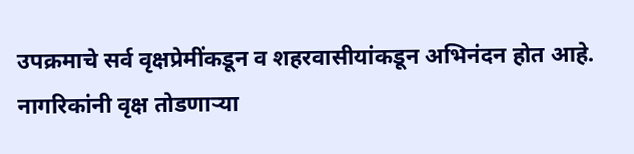उपक्रमाचे सर्व वृक्षप्रेमींकडून व शहरवासीयांकडून अभिनंदन होत आहे.
नागरिकांनी वृक्ष तोडणाऱ्या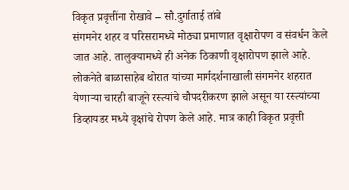विकृत प्रवृत्तींना रोखावे – सौ.दुर्गाताई तांबे
संगमनेर शहर व परिसरामध्ये मोठ्या प्रमाणात वृक्षारोपण व संवर्धन केले जात आहे. तालुक्यामध्ये ही अनेक ठिकाणी वृक्षारोपण झाले आहे. लोकनेते बाळासाहेब थोरात यांच्या मार्गदर्शनाखाली संगमनेर शहरात येणाऱ्या चारही बाजूने रस्त्यांचे चौपदरीकरण झाले असून या रस्त्यांच्या डिव्हायडर मध्ये वृक्षांचे रोपण केले आहे. मात्र काही विकृत प्रवृत्ती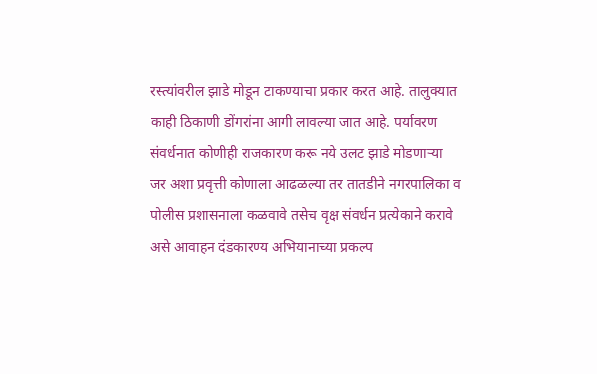रस्त्यांवरील झाडे मोडून टाकण्याचा प्रकार करत आहे. तालुक्यात काही ठिकाणी डोंगरांना आगी लावल्या जात आहे. पर्यावरण संवर्धनात कोणीही राजकारण करू नये उलट झाडे मोडणाऱ्या जर अशा प्रवृत्ती कोणाला आढळल्या तर तातडीने नगरपालिका व पोलीस प्रशासनाला कळवावे तसेच वृक्ष संवर्धन प्रत्येकाने करावे असे आवाहन दंडकारण्य अभियानाच्या प्रकल्प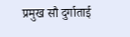प्रमुख सौ दुर्गाताई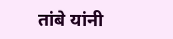तांबे यांनी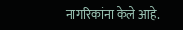नागरिकांना केले आहे.